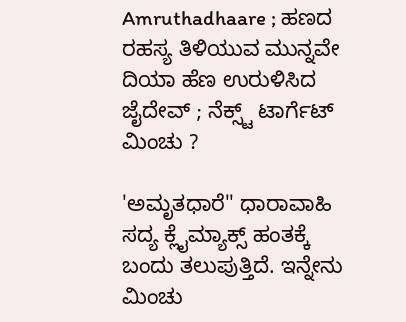Amruthadhaare ; ಹಣದ ರಹಸ್ಯ ತಿಳಿಯುವ ಮುನ್ನವೇ ದಿಯಾ ಹೆಣ ಉರುಳಿಸಿದ ಜೈದೇವ್ ; ನೆಕ್ಸ್ಟ್ ಟಾರ್ಗೆಟ್ ಮಿಂಚು ?

'ಅಮೃತಧಾರೆ'' ಧಾರಾವಾಹಿ ಸದ್ಯ ಕ್ಲೈಮ್ಯಾಕ್ಸ್ ಹಂತಕ್ಕೆ ಬಂದು ತಲುಪುತ್ತಿದೆ. ಇನ್ನೇನು ಮಿಂಚು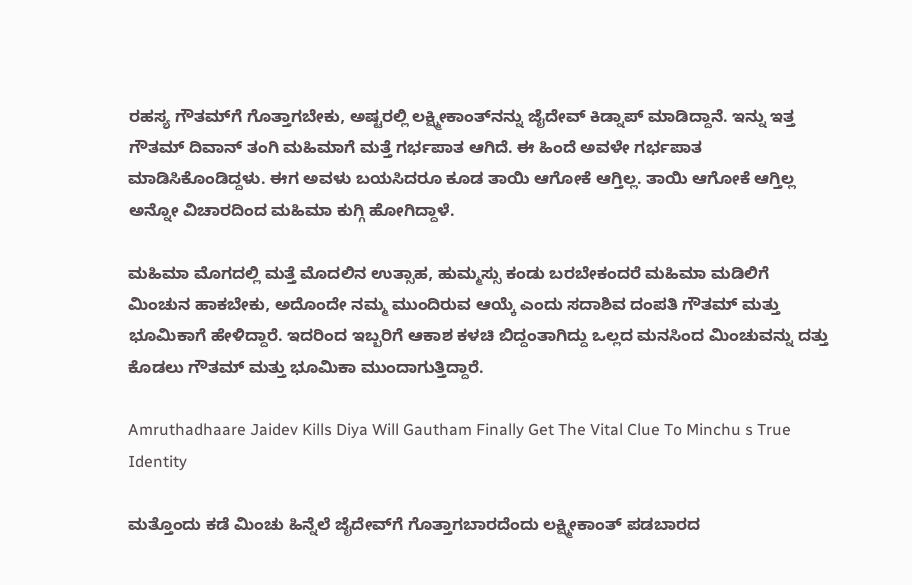ರಹಸ್ಯ ಗೌತಮ್‌ಗೆ ಗೊತ್ತಾಗಬೇಕು, ಅಷ್ಟರಲ್ಲಿ ಲಕ್ಷ್ಮೀಕಾಂತ್‌ನನ್ನು ಜೈದೇವ್ ಕಿಡ್ನಾಪ್ ಮಾಡಿದ್ದಾನೆ. ಇನ್ನು ಇತ್ತ ಗೌತಮ್‌ ದಿವಾನ್‌ ತಂಗಿ ಮಹಿಮಾಗೆ ಮತ್ತೆ ಗರ್ಭಪಾತ ಆಗಿದೆ. ಈ ಹಿಂದೆ ಅವಳೇ ಗರ್ಭಪಾತ ಮಾಡಿಸಿಕೊಂಡಿದ್ದಳು. ಈಗ ಅವಳು ಬಯಸಿದರೂ ಕೂಡ ತಾಯಿ ಆಗೋಕೆ ಆಗ್ತಿಲ್ಲ. ತಾಯಿ ಆಗೋಕೆ ಆಗ್ತಿಲ್ಲ ಅನ್ನೋ ವಿಚಾರದಿಂದ ಮಹಿಮಾ ಕುಗ್ಗಿ ಹೋಗಿದ್ದಾಳೆ.

ಮಹಿಮಾ ಮೊಗದಲ್ಲಿ ಮತ್ತೆ ಮೊದಲಿನ ಉತ್ಸಾಹ, ಹುಮ್ಮಸ್ಸು ಕಂಡು ಬರಬೇಕಂದರೆ ಮಹಿಮಾ ಮಡಿಲಿಗೆ ಮಿಂಚುನ ಹಾಕಬೇಕು, ಅದೊಂದೇ ನಮ್ಮ ಮುಂದಿರುವ ಆಯ್ಕೆ ಎಂದು ಸದಾಶಿವ ದಂಪತಿ ಗೌತಮ್ ಮತ್ತು ಭೂಮಿಕಾಗೆ ಹೇಳಿದ್ದಾರೆ. ಇದರಿಂದ ಇಬ್ಬರಿಗೆ ಆಕಾಶ ಕಳಚಿ ಬಿದ್ದಂತಾಗಿದ್ದು ಒಲ್ಲದ ಮನಸಿಂದ ಮಿಂಚುವನ್ನು ದತ್ತು ಕೊಡಲು ಗೌತಮ್ ಮತ್ತು ಭೂಮಿಕಾ ಮುಂದಾಗುತ್ತಿದ್ದಾರೆ.

Amruthadhaare Jaidev Kills Diya Will Gautham Finally Get The Vital Clue To Minchu s True Identity

ಮತ್ತೊಂದು ಕಡೆ ಮಿಂಚು ಹಿನ್ನೆಲೆ ಜೈದೇವ್‌ಗೆ ಗೊತ್ತಾಗಬಾರದೆಂದು ಲಕ್ಷ್ಮೀಕಾಂತ್ ಪಡಬಾರದ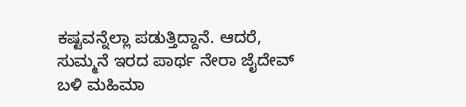ಕಷ್ಟವನ್ನೆಲ್ಲಾ ಪಡುತ್ತಿದ್ದಾನೆ. ಆದರೆ, ಸುಮ್ಮನೆ ಇರದ ಪಾರ್ಥ ನೇರಾ ಜೈದೇವ್ ಬಳಿ ಮಹಿಮಾ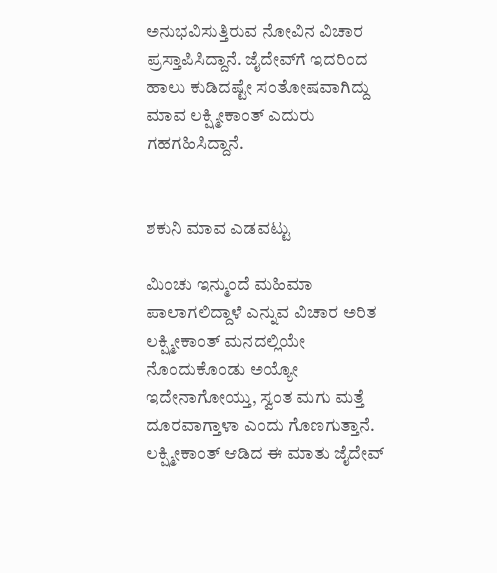ಅನುಭವಿಸುತ್ತಿರುವ ನೋವಿನ ವಿಚಾರ ಪ್ರಸ್ತಾಪಿಸಿದ್ದಾನೆ. ಜೈದೇವ್‌ಗೆ ಇದರಿಂದ ಹಾಲು ಕುಡಿದಷ್ಟೇ ಸಂತೋಷವಾಗಿದ್ದು ಮಾವ ಲಕ್ಷ್ಮೀಕಾಂತ್ ಎದುರು ಗಹಗಹಿಸಿದ್ದಾನೆ.


ಶಕುನಿ ಮಾವ ಎಡವಟ್ಟು

ಮಿಂಚು ಇನ್ಮುಂದೆ ಮಹಿಮಾ ಪಾಲಾಗಲಿದ್ದಾಳೆ ಎನ್ನುವ ವಿಚಾರ ಅರಿತ ಲಕ್ಷ್ಮೀಕಾಂತ್ ಮನದಲ್ಲಿಯೇ ನೊಂದುಕೊಂಡು ಅಯ್ಯೋ ಇದೇನಾಗೋಯ್ತು, ಸ್ವಂತ ಮಗು ಮತ್ತೆ ದೂರವಾಗ್ತಾಳಾ ಎಂದು ಗೊಣಗುತ್ತಾನೆ. ಲಕ್ಷ್ಮೀಕಾಂತ್ ಆಡಿದ ಈ ಮಾತು ಜೈದೇವ್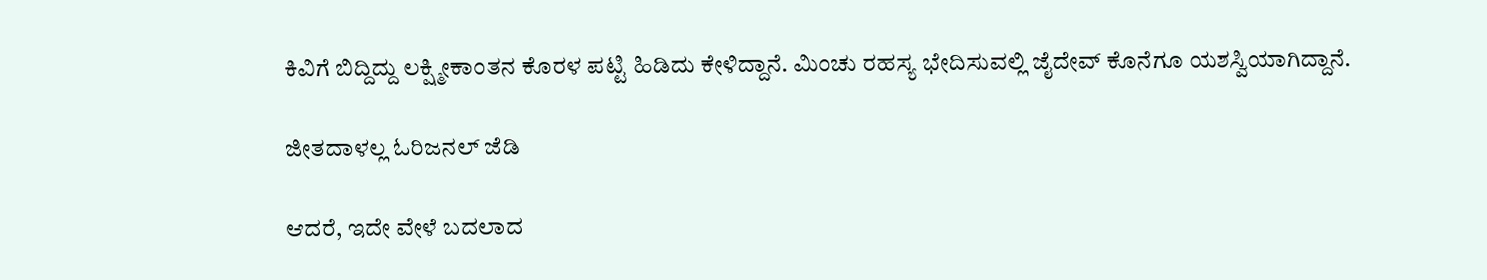ಕಿವಿಗೆ ಬಿದ್ದಿದ್ದು ಲಕ್ಷ್ಮೀಕಾಂತನ ಕೊರಳ ಪಟ್ಟಿ ಹಿಡಿದು ಕೇಳಿದ್ದಾನೆ. ಮಿಂಚು ರಹಸ್ಯ ಭೇದಿಸುವಲ್ಲಿ ಜೈದೇವ್ ಕೊನೆಗೂ ಯಶಸ್ವಿಯಾಗಿದ್ದಾನೆ.

ಜೀತದಾಳಲ್ಲ ಓರಿಜನಲ್ ಜೆಡಿ

ಆದರೆ, ಇದೇ ವೇಳೆ ಬದಲಾದ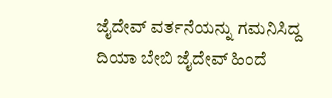ಜೈದೇವ್ ವರ್ತನೆಯನ್ನು ಗಮನಿಸಿದ್ದ ದಿಯಾ ಬೇಬಿ ಜೈದೇವ್‌ ಹಿಂದೆ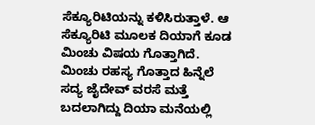ಸೆಕ್ಯೂರಿಟಿಯನ್ನು ಕಳಿಸಿರುತ್ತಾಳೆ. ಆ ಸೆಕ್ಯೂರಿಟಿ ಮೂಲಕ ದಿಯಾಗೆ ಕೂಡ ಮಿಂಚು ವಿಷಯ ಗೊತ್ತಾಗಿದೆ. ಮಿಂಚು ರಹಸ್ಯ ಗೊತ್ತಾದ ಹಿನ್ನೆಲೆ ಸದ್ಯ ಜೈದೇವ್ ವರಸೆ ಮತ್ತೆ ಬದಲಾಗಿದ್ದು ದಿಯಾ ಮನೆಯಲ್ಲಿ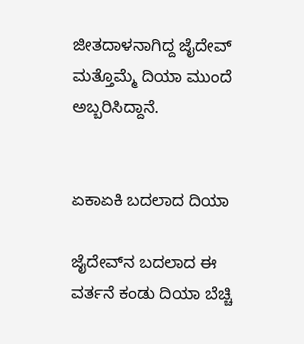ಜೀತದಾಳನಾಗಿದ್ದ ಜೈದೇವ್ ಮತ್ತೊಮ್ಮೆ ದಿಯಾ ಮುಂದೆ ಅಬ್ಬರಿಸಿದ್ದಾನೆ.


ಏಕಾಏಕಿ ಬದಲಾದ ದಿಯಾ

ಜೈದೇವ್‌ನ ಬದಲಾದ ಈ ವರ್ತನೆ ಕಂಡು ದಿಯಾ ಬೆಚ್ಚಿ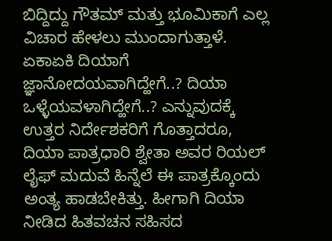ಬಿದ್ದಿದ್ದು ಗೌತಮ್ ಮತ್ತು ಭೂಮಿಕಾಗೆ ಎಲ್ಲ ವಿಚಾರ ಹೇಳಲು ಮುಂದಾಗುತ್ತಾಳೆ. ಏಕಾಏಕಿ ದಿಯಾಗೆ ಜ್ಞಾನೋದಯವಾಗಿದ್ಹೇಗೆ..? ದಿಯಾ ಒಳ್ಳೆಯವಳಾಗಿದ್ಹೇಗೆ..? ಎನ್ನುವುದಕ್ಕೆ ಉತ್ತರ ನಿರ್ದೇಶಕರಿಗೆ ಗೊತ್ತಾದರೂ, ದಿಯಾ ಪಾತ್ರಧಾರಿ ಶ್ವೇತಾ ಅವರ ರಿಯಲ್ ಲೈಫ್ ಮದುವೆ ಹಿನ್ನೆಲೆ ಈ ಪಾತ್ರಕ್ಕೊಂದು ಅಂತ್ಯ ಹಾಡಬೇಕಿತ್ತು. ಹೀಗಾಗಿ ದಿಯಾ ನೀಡಿದ ಹಿತವಚನ ಸಹಿಸದ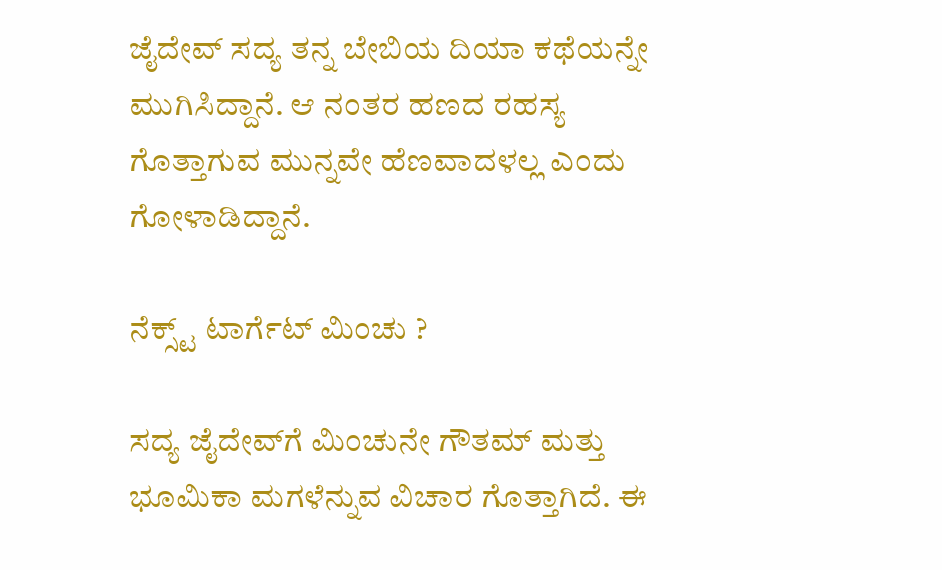ಜೈದೇವ್ ಸದ್ಯ ತನ್ನ ಬೇಬಿಯ ದಿಯಾ ಕಥೆಯನ್ನೇ ಮುಗಿಸಿದ್ದಾನೆ. ಆ ನಂತರ ಹಣದ ರಹಸ್ಯ ಗೊತ್ತಾಗುವ ಮುನ್ನವೇ ಹೆಣವಾದಳಲ್ಲ ಎಂದು ಗೋಳಾಡಿದ್ದಾನೆ.

ನೆಕ್ಸ್ಟ್ ಟಾರ್ಗೆಟ್ ಮಿಂಚು ?

ಸದ್ಯ ಜೈದೇವ್‌ಗೆ ಮಿಂಚುನೇ ಗೌತಮ್ ಮತ್ತು ಭೂಮಿಕಾ ಮಗಳೆನ್ನುವ ವಿಚಾರ ಗೊತ್ತಾಗಿದೆ. ಈ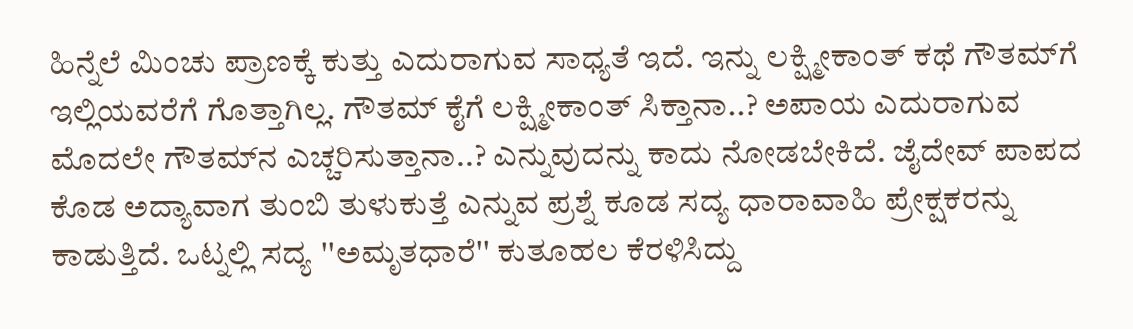ಹಿನ್ನೆಲೆ ಮಿಂಚು ಪ್ರಾಣಕ್ಕೆ ಕುತ್ತು ಎದುರಾಗುವ ಸಾಧ್ಯತೆ ಇದೆ. ಇನ್ನು ಲಕ್ಷ್ಮೀಕಾಂತ್ ಕಥೆ ಗೌತಮ್‌ಗೆ ಇಲ್ಲಿಯವರೆಗೆ ಗೊತ್ತಾಗಿಲ್ಲ. ಗೌತಮ್‌ ಕೈಗೆ ಲಕ್ಷ್ಮೀಕಾಂತ್ ಸಿಕ್ತಾನಾ..? ಅಪಾಯ ಎದುರಾಗುವ ಮೊದಲೇ ಗೌತಮ್‌ನ ಎಚ್ಚರಿಸುತ್ತಾನಾ..? ಎನ್ನುವುದನ್ನು ಕಾದು ನೋಡಬೇಕಿದೆ. ಜೈದೇವ್ ಪಾಪದ ಕೊಡ ಅದ್ಯಾವಾಗ ತುಂಬಿ ತುಳುಕುತ್ತೆ ಎನ್ನುವ ಪ್ರಶ್ನೆ ಕೂಡ ಸದ್ಯ ಧಾರಾವಾಹಿ ಪ್ರೇಕ್ಷಕರನ್ನು ಕಾಡುತ್ತಿದೆ. ಒಟ್ನಲ್ಲಿ ಸದ್ಯ ''ಅಮೃತಧಾರೆ'' ಕುತೂಹಲ ಕೆರಳಿಸಿದ್ದು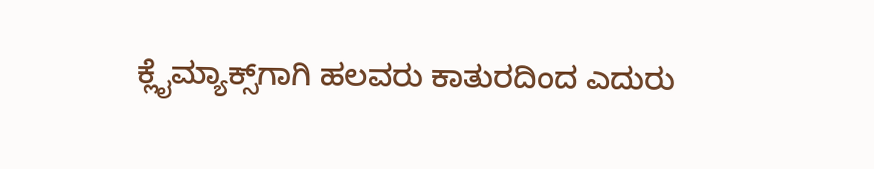ಕ್ಲೈಮ್ಯಾಕ್ಸ್‌ಗಾಗಿ ಹಲವರು ಕಾತುರದಿಂದ ಎದುರು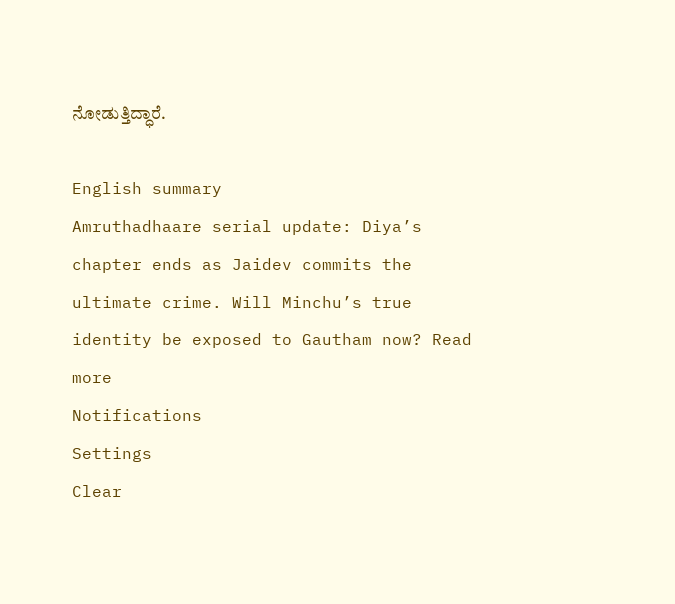ನೋಡುತ್ತಿದ್ಧಾರೆ.

English summary
Amruthadhaare serial update: Diya’s chapter ends as Jaidev commits the ultimate crime. Will Minchu’s true identity be exposed to Gautham now? Read more
Notifications
Settings
Clear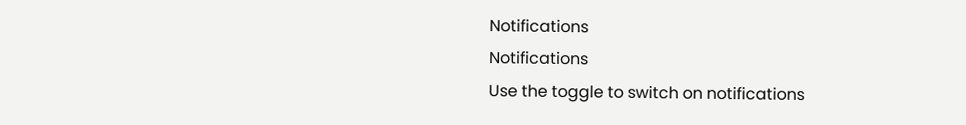Notifications
Notifications
Use the toggle to switch on notifications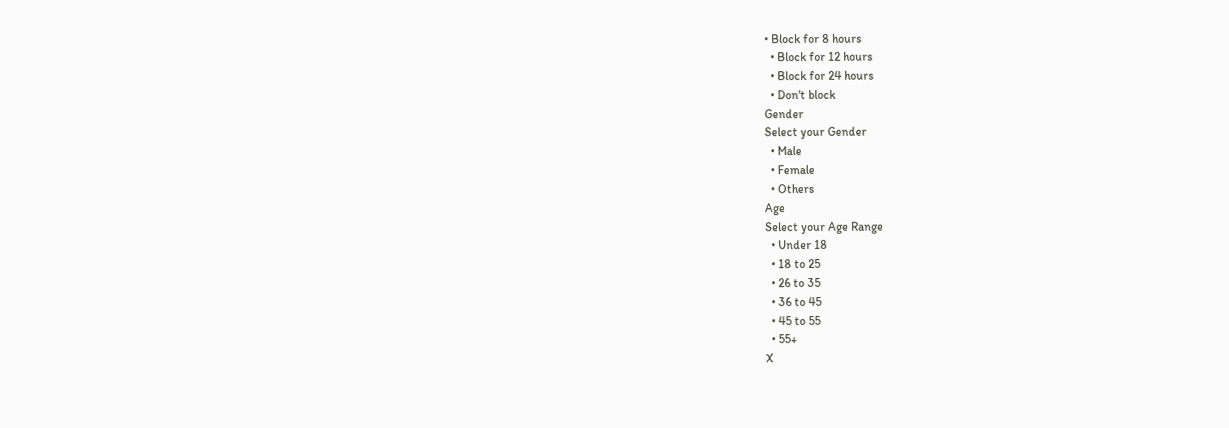• Block for 8 hours
  • Block for 12 hours
  • Block for 24 hours
  • Don't block
Gender
Select your Gender
  • Male
  • Female
  • Others
Age
Select your Age Range
  • Under 18
  • 18 to 25
  • 26 to 35
  • 36 to 45
  • 45 to 55
  • 55+
X